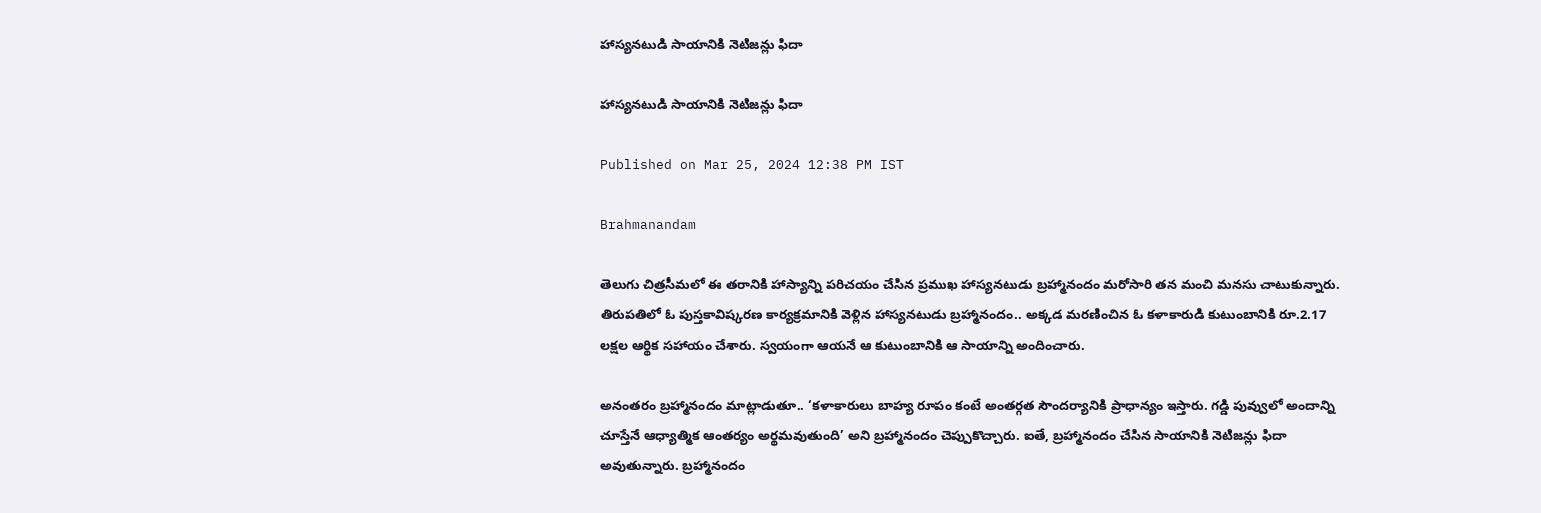హాస్యనటుడి సాయానికి నెటిజన్లు ఫిదా

హాస్యనటుడి సాయానికి నెటిజన్లు ఫిదా

Published on Mar 25, 2024 12:38 PM IST

Brahmanandam

తెలుగు చిత్రసీమలో ఈ తరానికి హాస్యాన్ని పరిచయం చేసిన ప్రముఖ హాస్యనటుడు బ్రహ్మానందం మరోసారి తన మంచి మనసు చాటుకున్నారు. తిరుపతిలో ఓ పుస్తకావిష్కరణ కార్యక్రమానికి వెళ్లిన హాస్యనటుడు బ్రహ్మానందం.. అక్కడ మరణించిన ఓ కళాకారుడి కుటుంబానికి రూ.2.17 లక్షల ఆర్థిక సహాయం చేశారు. స్వయంగా ఆయనే ఆ కుటుంబానికి ఆ సాయాన్ని అందించారు.

అనంతరం బ్రహ్మానందం మాట్లాడుతూ.. ‘కళాకారులు బాహ్య రూపం కంటే అంతర్గత సౌందర్యానికి ప్రాధాన్యం ఇస్తారు. గడ్డి పువ్వులో అందాన్ని చూస్తేనే ఆధ్యాత్మిక ఆంతర్యం అర్థమవుతుంది’ అని బ్రహ్మానందం చెప్పుకొచ్చారు. ఐతే, బ్రహ్మానందం చేసిన సాయానికి నెటిజన్లు ఫిదా అవుతున్నారు. బ్రహ్మానందం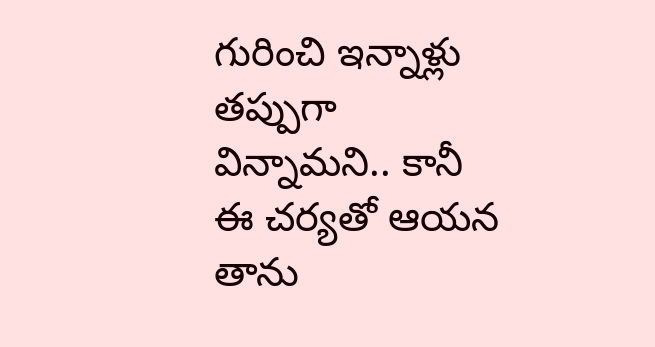గురించి ఇన్నాళ్లు తప్పుగా విన్నామని.. కానీ ఈ చర్యతో ఆయన తాను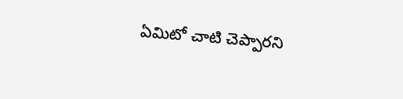ఏమిటో చాటి చెప్పారని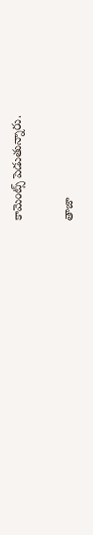కామెంట్స్ పెడుతున్నారు.

తాజా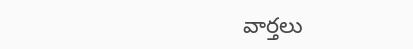వార్తలు